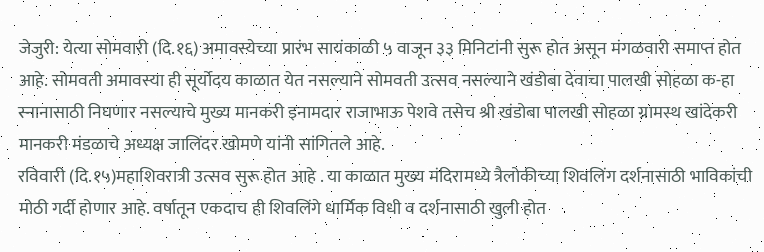जेजुरी: येत्या सोमवारी (दि.१६) अमावस्येच्या प्रारंभ सायंकाळी ५ वाजून ३३ मिनिटांनी सुरू होत असून मंगळवारी समाप्त होत आहे. सोमवती अमावस्या ही सूर्योदय काळात येत नसल्याने सोमवती उत्सव नसल्याने खंडोबा देवाचा पालखी सोहळा क-हा स्नानासाठी निघणार नसल्याचे मुख्य मानकरी इनामदार राजाभाऊ पेशवे तसेच श्री खंडोबा पालखी सोहळा ग्रामस्थ खांदेकरी मानकरी मंडळाचे अध्यक्ष जालिंदर खोमणे यांनी सांगितले आहे.
रविवारी (दि.१५)महाशिवरात्री उत्सव सुरू होत आहे . या काळात मुख्य मंदिरामध्ये त्रैलोकीच्या शिवलिंग दर्शनासाठी भाविकांची मोठी गर्दी होणार आहे. वर्षातून एकदाच ही शिवलिंगे धार्मिक विधी व दर्शनासाठी खुली होत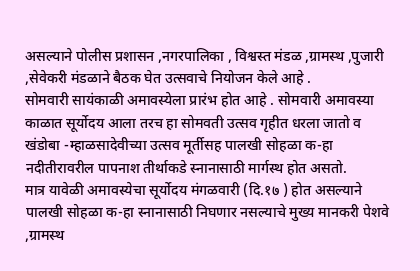असल्याने पोलीस प्रशासन ,नगरपालिका , विश्वस्त मंडळ ,ग्रामस्थ ,पुजारी ,सेवेकरी मंडळाने बैठक घेत उत्सवाचे नियोजन केले आहे .
सोमवारी सायंकाळी अमावस्येला प्रारंभ होत आहे . सोमवारी अमावस्या काळात सूर्योदय आला तरच हा सोमवती उत्सव गृहीत धरला जातो व खंडोबा -म्हाळसादेवीच्या उत्सव मूर्तीसह पालखी सोहळा क-हा नदीतीरावरील पापनाश तीर्थाकडे स्नानासाठी मार्गस्थ होत असतो.
मात्र यावेळी अमावस्येचा सूर्योदय मंगळवारी (दि.१७ ) होत असल्याने पालखी सोहळा क-हा स्नानासाठी निघणार नसल्याचे मुख्य मानकरी पेशवे ,ग्रामस्थ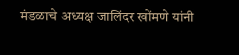मंडळाचे अध्यक्ष जालिंदर खोंमणे यांनी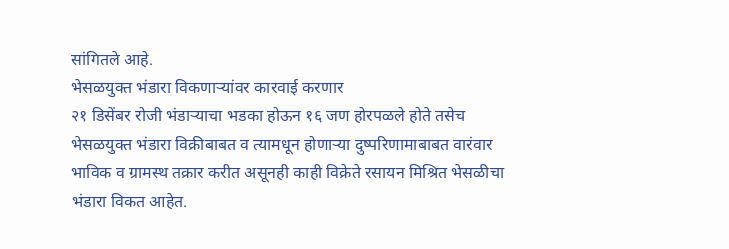सांगितले आहे.
भेसळयुक्त भंडारा विकणाऱ्यांवर कारवाई करणार
२१ डिसेंबर रोजी भंडाऱ्याचा भडका होऊन १६ जण होरपळले होते तसेच भेसळयुक्त भंडारा विक्रीबाबत व त्यामधून होणाऱ्या दुष्परिणामाबाबत वारंवार भाविक व ग्रामस्थ तक्रार करीत असूनही काही विक्रेते रसायन मिश्रित भेसळीचा भंडारा विकत आहेत.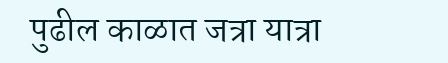पुढील काळात जत्रा यात्रा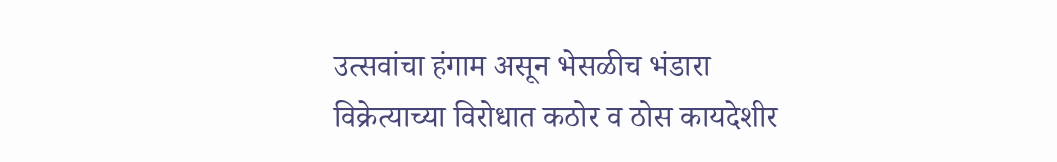उत्सवांचा हंगाम असून भेसळीच भंडारा विक्रेत्याच्या विरोधात कठोर व ठोस कायदेशीर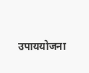उपाययोजना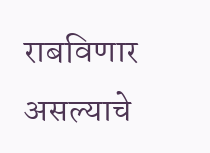राबविणार असल्याचे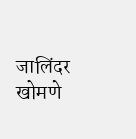जालिंदर खोमणे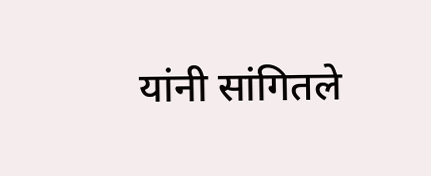यांनी सांगितले